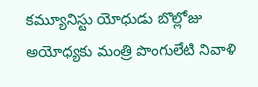కమ్యూనిస్టు యోధుడు బొల్లోజు అయోధ్యకు మంత్రి పొంగులేటి నివాళి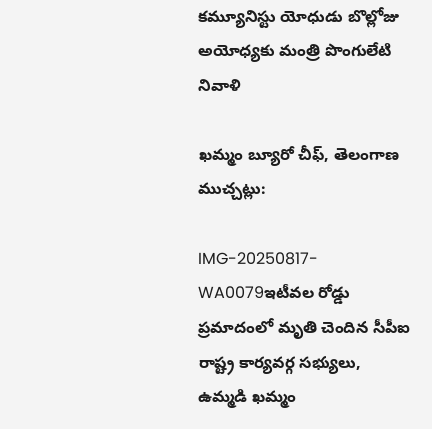కమ్యూనిస్టు యోధుడు బొల్లోజు అయోధ్యకు మంత్రి పొంగులేటి నివాళి

ఖమ్మం బ్యూరో చీఫ్, తెలంగాణ ముచ్చట్లు:

IMG-20250817-WA0079ఇటీవల రోడ్డు ప్రమాదంలో మృతి చెందిన సీపీఐ రాష్ట్ర కార్యవర్గ సభ్యులు, ఉమ్మడి ఖమ్మం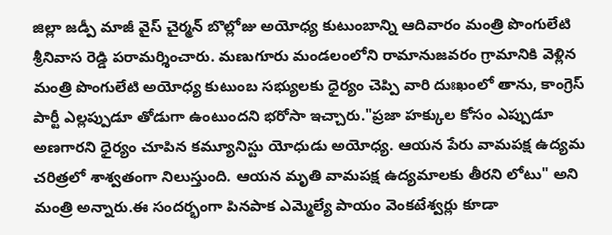జిల్లా జడ్పీ మాజీ వైస్ చైర్మన్ బొల్లోజు అయోధ్య కుటుంబాన్ని ఆదివారం మంత్రి పొంగులేటి శ్రీనివాస రెడ్డి పరామర్శించారు. మణుగూరు మండలంలోని రామానుజవరం గ్రామానికి వెళ్లిన మంత్రి పొంగులేటి అయోధ్య కుటుంబ సభ్యులకు ధైర్యం చెప్పి వారి దుఃఖంలో తాను, కాంగ్రెస్ పార్టీ ఎల్లప్పుడూ తోడుగా ఉంటుందని భరోసా ఇచ్చారు."ప్రజా హక్కుల కోసం ఎప్పుడూ అణగారని ధైర్యం చూపిన కమ్యూనిస్టు యోధుడు అయోధ్య. ఆయన పేరు వామపక్ష ఉద్యమ చరిత్రలో శాశ్వతంగా నిలుస్తుంది. ఆయన మృతి వామపక్ష ఉద్యమాలకు తీరని లోటు" అని మంత్రి అన్నారు.ఈ సందర్భంగా పినపాక ఎమ్మెల్యే పాయం వెంకటేశ్వర్లు కూడా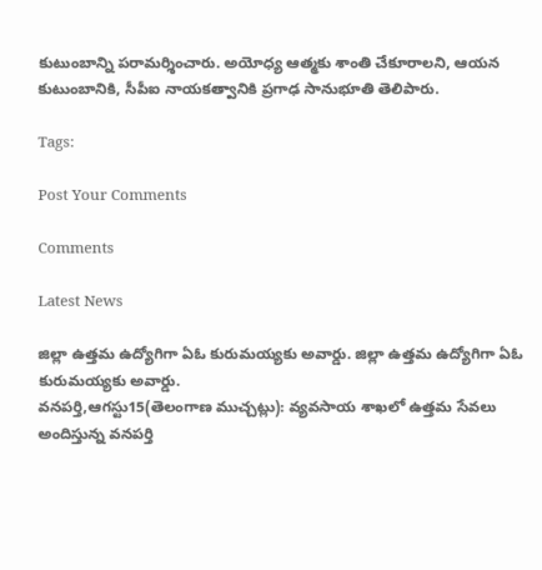కుటుంబాన్ని పరామర్శించారు. అయోధ్య ఆత్మకు శాంతి చేకూరాలని, ఆయన కుటుంబానికి, సీపీఐ నాయకత్వానికి ప్రగాఢ సానుభూతి తెలిపారు.

Tags:

Post Your Comments

Comments

Latest News

జిల్లా ఉత్తమ ఉద్యోగిగా ఏఓ కురుమయ్యకు అవార్డు. జిల్లా ఉత్తమ ఉద్యోగిగా ఏఓ కురుమయ్యకు అవార్డు.
వనపర్తి,ఆగస్టు15(తెలంగాణ ముచ్చట్లు): వ్యవసాయ శాఖలో ఉత్తమ సేవలు అందిస్తున్న వనపర్తి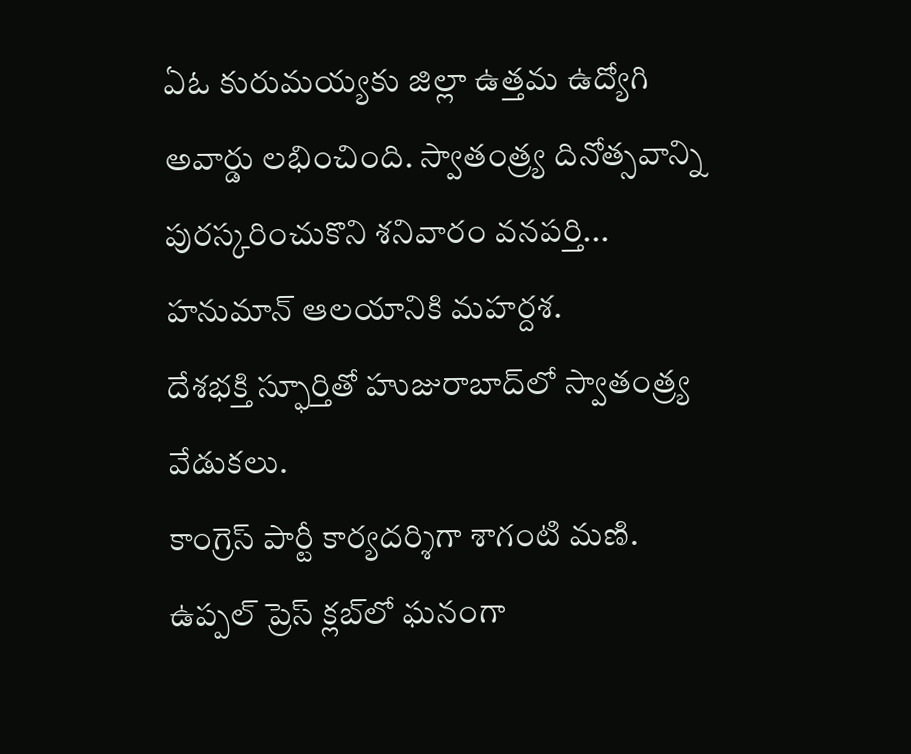ఏఓ కురుమయ్యకు జిల్లా ఉత్తమ ఉద్యోగి అవార్డు లభించింది. స్వాతంత్ర్య దినోత్సవాన్ని పురస్కరించుకొని శనివారం వనపర్తి...
హనుమాన్ ఆలయానికి మహర్దశ.
దేశభక్తి స్ఫూర్తితో హుజురాబాద్‌లో స్వాతంత్ర్య వేడుకలు.
కాంగ్రెస్ పార్టీ కార్యదర్శిగా శాగంటి మణి.
ఉప్పల్ ప్రెస్ క్లబ్‌లో ఘనంగా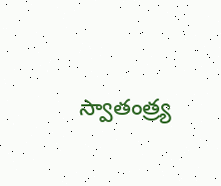స్వాతంత్ర్య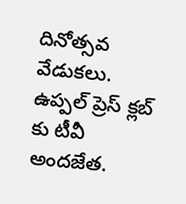దినోత్సవ వేడుకలు.
ఉప్పల్ ప్రెస్ క్లబ్‌ కు టీవీ అందజేత.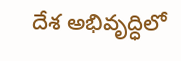దేశ అభివృద్ధిలో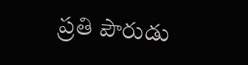ప్రతి పౌరుడు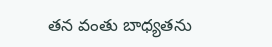తన వంతు బాధ్యతను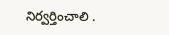నిర్వర్తించాలి .